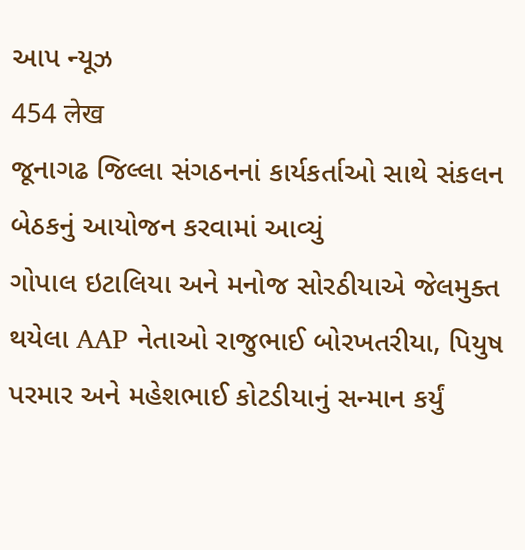આપ ન્યૂઝ
454 लेख
જૂનાગઢ જિલ્લા સંગઠનનાં કાર્યકર્તાઓ સાથે સંકલન બેઠકનું આયોજન કરવામાં આવ્યું
ગોપાલ ઇટાલિયા અને મનોજ સોરઠીયાએ જેલમુક્ત થયેલા AAP નેતાઓ રાજુભાઈ બોરખતરીયા, પિયુષ પરમાર અને મહેશભાઈ કોટડીયાનું સન્માન કર્યું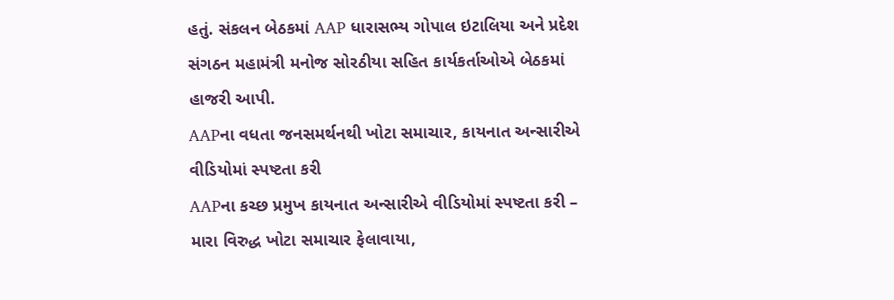હતું. સંકલન બેઠકમાં AAP ધારાસભ્ય ગોપાલ ઇટાલિયા અને પ્રદેશ સંગઠન મહામંત્રી મનોજ સોરઠીયા સહિત કાર્યકર્તાઓએ બેઠકમાં હાજરી આપી.
AAPના વધતા જનસમર્થનથી ખોટા સમાચાર, કાયનાત અન્સારીએ વીડિયોમાં સ્પષ્ટતા કરી
AAPના કચ્છ પ્રમુખ કાયનાત અન્સારીએ વીડિયોમાં સ્પષ્ટતા કરી – મારા વિરુદ્ધ ખોટા સમાચાર ફેલાવાયા,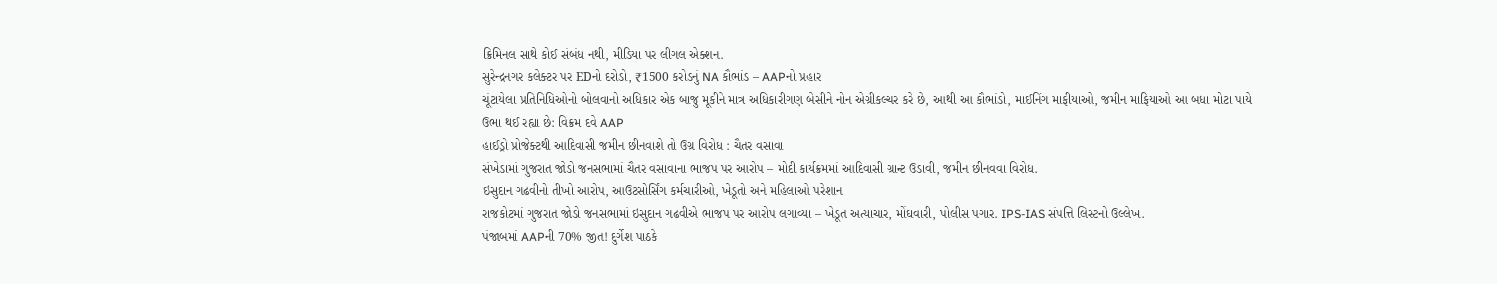ક્રિમિનલ સાથે કોઈ સંબંધ નથી, મીડિયા પર લીગલ એક્શન.
સુરેન્દ્રનગર કલેક્ટર પર EDનો દરોડો, ₹1500 કરોડનું NA કૌભાંડ – AAPનો પ્રહાર
ચૂંટાયેલા પ્રતિનિધિઓનો બોલવાનો અધિકાર એક બાજુ મૂકીને માત્ર અધિકારીગણ બેસીને નોન એગ્રીકલ્ચર કરે છે, આથી આ કૌભાંડો, માઈનિંગ માફીયાઓ, જમીન માફિયાઓ આ બધા મોટા પાયે ઉભા થઈ રહ્યા છે: વિક્રમ દવે AAP
હાઈડ્રો પ્રોજેક્ટથી આદિવાસી જમીન છીનવાશે તો ઉગ્ર વિરોધ : ચૈતર વસાવા
સંખેડામાં ગુજરાત જોડો જનસભામાં ચૈતર વસાવાના ભાજપ પર આરોપ – મોદી કાર્યક્રમમાં આદિવાસી ગ્રાન્ટ ઉડાવી, જમીન છીનવવા વિરોધ.
ઇસુદાન ગઢવીનો તીખો આરોપ, આઉટસોર્સિંગ કર્મચારીઓ, ખેડૂતો અને મહિલાઓ પરેશાન
રાજકોટમાં ગુજરાત જોડો જનસભામાં ઇસુદાન ગઢવીએ ભાજપ પર આરોપ લગાવ્યા – ખેડૂત અત્યાચાર, મોંઘવારી, પોલીસ પગાર. IPS-IAS સંપત્તિ લિસ્ટનો ઉલ્લેખ.
પંજાબમાં AAPની 70% જીત! દુર્ગેશ પાઠકે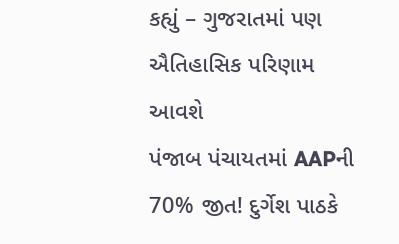કહ્યું – ગુજરાતમાં પણ ઐતિહાસિક પરિણામ આવશે
પંજાબ પંચાયતમાં AAPની 70% જીત! દુર્ગેશ પાઠકે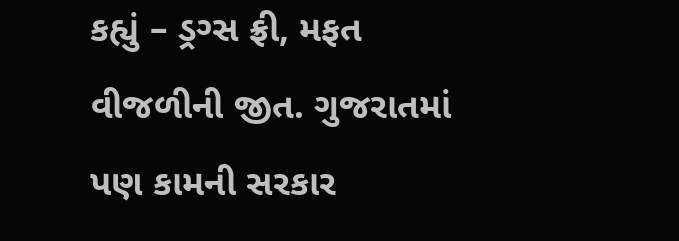કહ્યું – ડ્રગ્સ ફ્રી, મફત વીજળીની જીત. ગુજરાતમાં પણ કામની સરકાર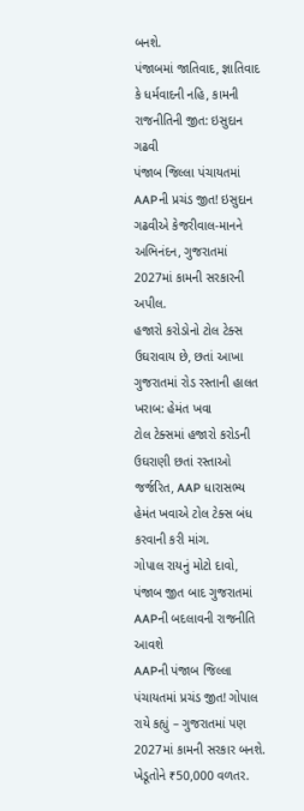બનશે.
પંજાબમાં જાતિવાદ, જ્ઞાતિવાદ કે ધર્મવાદની નહિ, કામની રાજનીતિની જીત: ઇસુદાન ગઢવી
પંજાબ જિલ્લા પંચાયતમાં AAPની પ્રચંડ જીત! ઇસુદાન ગઢવીએ કેજરીવાલ-માનને અભિનંદન, ગુજરાતમાં 2027માં કામની સરકારની અપીલ.
હજારો કરોડોનો ટોલ ટેક્સ ઉઘરાવાય છે, છતાં આખા ગુજરાતમાં રોડ રસ્તાની હાલત ખરાબ: હેમંત ખવા
ટોલ ટેક્સમાં હજારો કરોડની ઉઘરાણી છતાં રસ્તાઓ જર્જરિત, AAP ધારાસભ્ય હેમંત ખવાએ ટોલ ટેક્સ બંધ કરવાની કરી માંગ.
ગોપાલ રાયનું મોટો દાવો, પંજાબ જીત બાદ ગુજરાતમાં AAPની બદલાવની રાજનીતિ આવશે
AAPની પંજાબ જિલ્લા પંચાયતમાં પ્રચંડ જીત! ગોપાલ રાયે કહ્યું – ગુજરાતમાં પણ 2027માં કામની સરકાર બનશે. ખેડૂતોને ₹50,000 વળતર.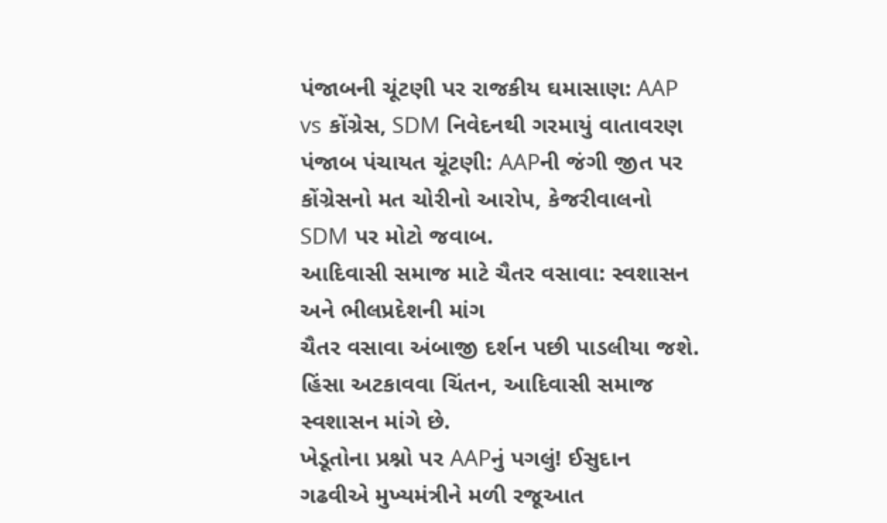પંજાબની ચૂંટણી પર રાજકીય ઘમાસાણ: AAP vs કોંગ્રેસ, SDM નિવેદનથી ગરમાયું વાતાવરણ
પંજાબ પંચાયત ચૂંટણી: AAPની જંગી જીત પર કોંગ્રેસનો મત ચોરીનો આરોપ, કેજરીવાલનો SDM પર મોટો જવાબ.
આદિવાસી સમાજ માટે ચૈતર વસાવા: સ્વશાસન અને ભીલપ્રદેશની માંગ
ચૈતર વસાવા અંબાજી દર્શન પછી પાડલીયા જશે. હિંસા અટકાવવા ચિંતન, આદિવાસી સમાજ સ્વશાસન માંગે છે.
ખેડૂતોના પ્રશ્નો પર AAPનું પગલું! ઈસુદાન ગઢવીએ મુખ્યમંત્રીને મળી રજૂઆત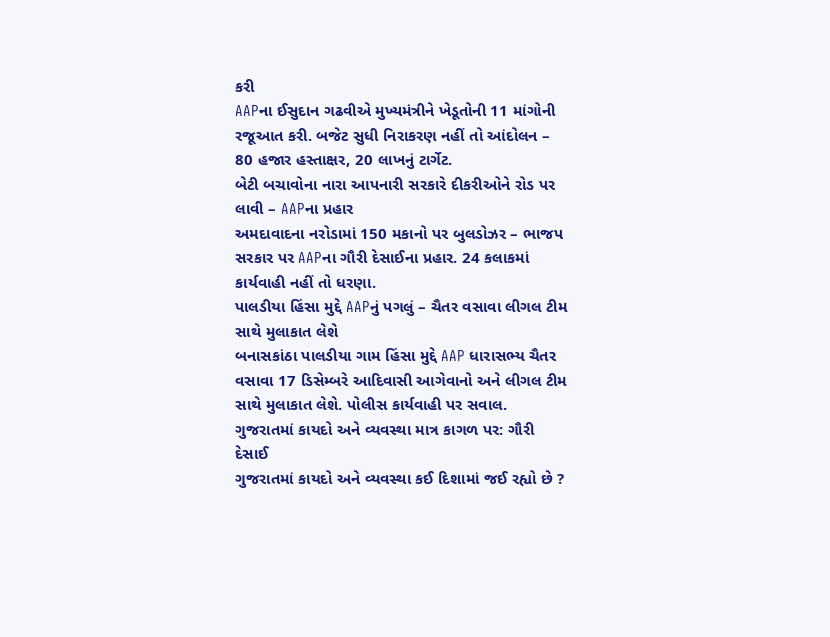કરી
AAPના ઈસુદાન ગઢવીએ મુખ્યમંત્રીને ખેડૂતોની 11 માંગોની રજૂઆત કરી. બજેટ સુધી નિરાકરણ નહીં તો આંદોલન – 80 હજાર હસ્તાક્ષર, 20 લાખનું ટાર્ગેટ.
બેટી બચાવોના નારા આપનારી સરકારે દીકરીઓને રોડ પર લાવી – AAPના પ્રહાર
અમદાવાદના નરોડામાં 150 મકાનો પર બુલડોઝર – ભાજપ સરકાર પર AAPના ગૌરી દેસાઈના પ્રહાર. 24 કલાકમાં કાર્યવાહી નહીં તો ધરણા.
પાલડીયા હિંસા મુદ્દે AAPનું પગલું – ચૈતર વસાવા લીગલ ટીમ સાથે મુલાકાત લેશે
બનાસકાંઠા પાલડીયા ગામ હિંસા મુદ્દે AAP ધારાસભ્ય ચૈતર વસાવા 17 ડિસેમ્બરે આદિવાસી આગેવાનો અને લીગલ ટીમ સાથે મુલાકાત લેશે. પોલીસ કાર્યવાહી પર સવાલ.
ગુજરાતમાં કાયદો અને વ્યવસ્થા માત્ર કાગળ પર: ગૌરી દેસાઈ
ગુજરાતમાં કાયદો અને વ્યવસ્થા કઈ દિશામાં જઈ રહ્યો છે ?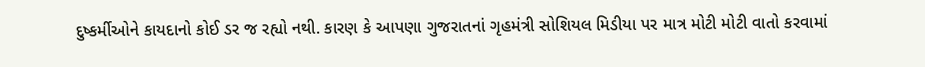દુષ્કર્મીઓને કાયદાનો કોઈ ડર જ રહ્યો નથી. કારણ કે આપણા ગુજરાતનાં ગૃહમંત્રી સોશિયલ મિડીયા પર માત્ર મોટી મોટી વાતો કરવામાં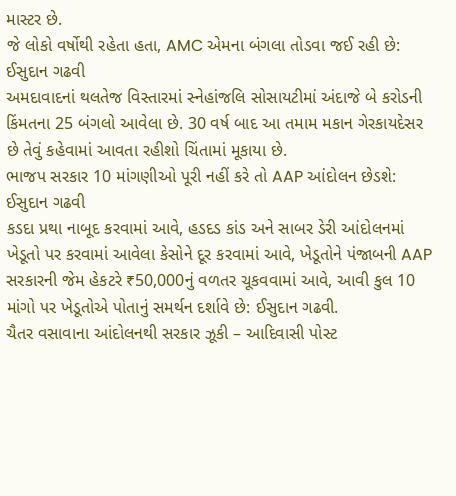માસ્ટર છે.
જે લોકો વર્ષોથી રહેતા હતા, AMC એમના બંગલા તોડવા જઈ રહી છે: ઈસુદાન ગઢવી
અમદાવાદનાં થલતેજ વિસ્તારમાં સ્નેહાંજલિ સોસાયટીમાં અંદાજે બે કરોડની કિંમતના 25 બંગલો આવેલા છે. 30 વર્ષ બાદ આ તમામ મકાન ગેરકાયદેસર છે તેવું કહેવામાં આવતા રહીશો ચિંતામાં મૂકાયા છે.
ભાજપ સરકાર 10 માંગણીઓ પૂરી નહીં કરે તો AAP આંદોલન છેડશે: ઈસુદાન ગઢવી
કડદા પ્રથા નાબૂદ કરવામાં આવે, હડદડ કાંડ અને સાબર ડેરી આંદોલનમાં ખેડૂતો પર કરવામાં આવેલા કેસોને દૂર કરવામાં આવે, ખેડૂતોને પંજાબની AAP સરકારની જેમ હેકટરે ₹50,000નું વળતર ચૂકવવામાં આવે, આવી કુલ 10 માંગો પર ખેડૂતોએ પોતાનું સમર્થન દર્શાવે છે: ઈસુદાન ગઢવી.
ચૈતર વસાવાના આંદોલનથી સરકાર ઝૂકી – આદિવાસી પોસ્ટ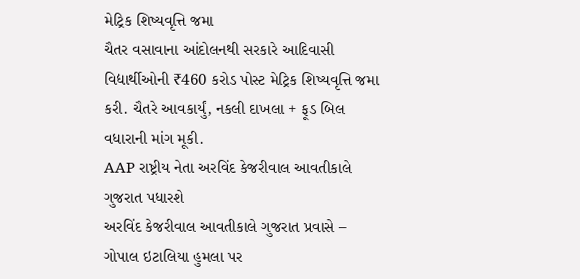મેટ્રિક શિષ્યવૃત્તિ જમા
ચૈતર વસાવાના આંદોલનથી સરકારે આદિવાસી વિદ્યાર્થીઓની ₹460 કરોડ પોસ્ટ મેટ્રિક શિષ્યવૃત્તિ જમા કરી. ચૈતરે આવકાર્યું, નકલી દાખલા + ફૂડ બિલ વધારાની માંગ મૂકી.
AAP રાષ્ટ્રીય નેતા અરવિંદ કેજરીવાલ આવતીકાલે ગુજરાત પધારશે
અરવિંદ કેજરીવાલ આવતીકાલે ગુજરાત પ્રવાસે – ગોપાલ ઇટાલિયા હુમલા પર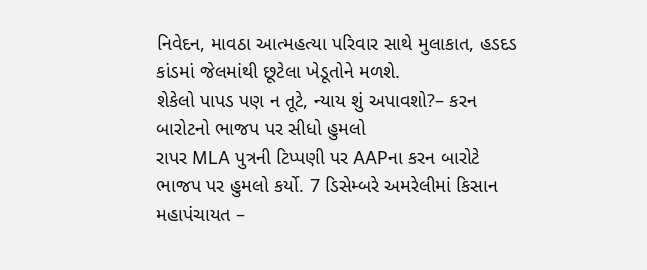નિવેદન, માવઠા આત્મહત્યા પરિવાર સાથે મુલાકાત, હડદડ કાંડમાં જેલમાંથી છૂટેલા ખેડૂતોને મળશે.
શેકેલો પાપડ પણ ન તૂટે, ન્યાય શું અપાવશો?– કરન બારોટનો ભાજપ પર સીધો હુમલો
રાપર MLA પુત્રની ટિપ્પણી પર AAPના કરન બારોટે ભાજપ પર હુમલો કર્યો. 7 ડિસેમ્બરે અમરેલીમાં કિસાન મહાપંચાયત –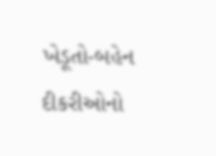ખેડૂતો-બહેન દીકરીઓનો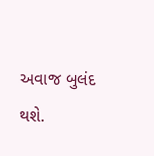અવાજ બુલંદ થશે.